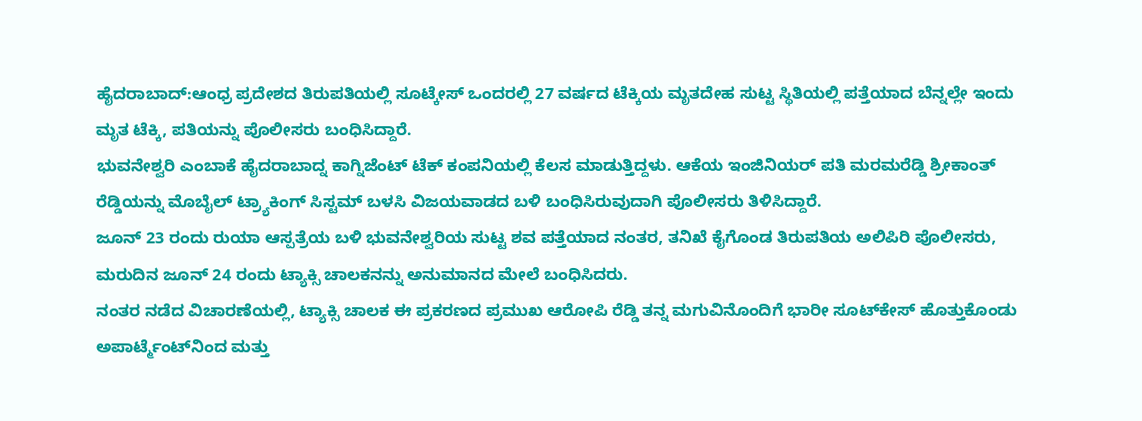ಹೈದರಾಬಾದ್:ಆಂಧ್ರ ಪ್ರದೇಶದ ತಿರುಪತಿಯಲ್ಲಿ ಸೂಟ್ಕೇಸ್ ಒಂದರಲ್ಲಿ 27 ವರ್ಷದ ಟೆಕ್ಕಿಯ ಮೃತದೇಹ ಸುಟ್ಟ ಸ್ಥಿತಿಯಲ್ಲಿ ಪತ್ತೆಯಾದ ಬೆನ್ನಲ್ಲೇ ಇಂದು ಮೃತ ಟೆಕ್ಕಿ, ಪತಿಯನ್ನು ಪೊಲೀಸರು ಬಂಧಿಸಿದ್ದಾರೆ.
ಭುವನೇಶ್ವರಿ ಎಂಬಾಕೆ ಹೈದರಾಬಾದ್ನ ಕಾಗ್ನಿಜೆಂಟ್ ಟೆಕ್ ಕಂಪನಿಯಲ್ಲಿ ಕೆಲಸ ಮಾಡುತ್ತಿದ್ದಳು. ಆಕೆಯ ಇಂಜಿನಿಯರ್ ಪತಿ ಮರಮರೆಡ್ಡಿ ಶ್ರೀಕಾಂತ್ ರೆಡ್ಡಿಯನ್ನು ಮೊಬೈಲ್ ಟ್ರ್ಯಾಕಿಂಗ್ ಸಿಸ್ಟಮ್ ಬಳಸಿ ವಿಜಯವಾಡದ ಬಳಿ ಬಂಧಿಸಿರುವುದಾಗಿ ಪೊಲೀಸರು ತಿಳಿಸಿದ್ದಾರೆ.
ಜೂನ್ 23 ರಂದು ರುಯಾ ಆಸ್ಪತ್ರೆಯ ಬಳಿ ಭುವನೇಶ್ವರಿಯ ಸುಟ್ಟ ಶವ ಪತ್ತೆಯಾದ ನಂತರ, ತನಿಖೆ ಕೈಗೊಂಡ ತಿರುಪತಿಯ ಅಲಿಪಿರಿ ಪೊಲೀಸರು, ಮರುದಿನ ಜೂನ್ 24 ರಂದು ಟ್ಯಾಕ್ಸಿ ಚಾಲಕನನ್ನು ಅನುಮಾನದ ಮೇಲೆ ಬಂಧಿಸಿದರು.
ನಂತರ ನಡೆದ ವಿಚಾರಣೆಯಲ್ಲಿ, ಟ್ಯಾಕ್ಸಿ ಚಾಲಕ ಈ ಪ್ರಕರಣದ ಪ್ರಮುಖ ಆರೋಪಿ ರೆಡ್ಡಿ ತನ್ನ ಮಗುವಿನೊಂದಿಗೆ ಭಾರೀ ಸೂಟ್‌ಕೇಸ್ ಹೊತ್ತುಕೊಂಡು ಅಪಾರ್ಟ್ಮೆಂಟ್‌ನಿಂದ ಮತ್ತು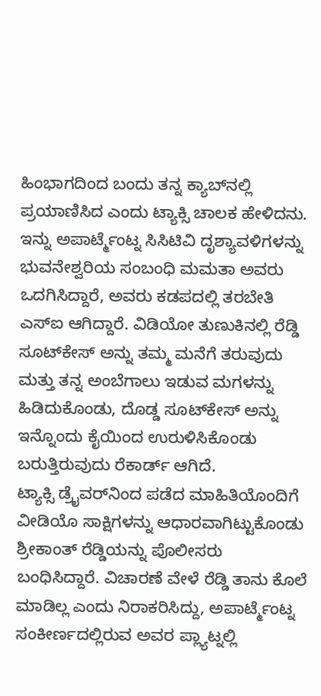ಹಿಂಭಾಗದಿಂದ ಬಂದು ತನ್ನ ಕ್ಯಾಬ್‌ನಲ್ಲಿ ಪ್ರಯಾಣಿಸಿದ ಎಂದು ಟ್ಯಾಕ್ಸಿ ಚಾಲಕ ಹೇಳಿದನು.
ಇನ್ನು ಅಪಾರ್ಟ್ಮೆಂಟ್ನ ಸಿಸಿಟಿವಿ ದೃಶ್ಯಾವಳಿಗಳನ್ನು ಭುವನೇಶ್ವರಿಯ ಸಂಬಂಧಿ ಮಮತಾ ಅವರು ಒದಗಿಸಿದ್ದಾರೆ, ಅವರು ಕಡಪದಲ್ಲಿ ತರಬೇತಿ ಎಸ್ಐ ಆಗಿದ್ದಾರೆ. ವಿಡಿಯೋ ತುಣುಕಿನಲ್ಲಿ ರೆಡ್ಡಿ ಸೂಟ್‌ಕೇಸ್ ಅನ್ನು ತಮ್ಮ ಮನೆಗೆ ತರುವುದು ಮತ್ತು ತನ್ನ ಅಂಬೆಗಾಲು ಇಡುವ ಮಗಳನ್ನು ಹಿಡಿದುಕೊಂಡು, ದೊಡ್ಡ ಸೂಟ್‌ಕೇಸ್ ಅನ್ನು ಇನ್ನೊಂದು ಕೈಯಿಂದ ಉರುಳಿಸಿಕೊಂಡು ಬರುತ್ತಿರುವುದು ರೆಕಾರ್ಡ್ ಆಗಿದೆ.
ಟ್ಯಾಕ್ಸಿ ಡ್ರೈವರ್‌ನಿಂದ ಪಡೆದ ಮಾಹಿತಿಯೊಂದಿಗೆ ವೀಡಿಯೊ ಸಾಕ್ಷಿಗಳನ್ನು ಆಧಾರವಾಗಿಟ್ಟುಕೊಂಡು ಶ್ರೀಕಾಂತ್ ರೆಡ್ಡಿಯನ್ನು ಪೊಲೀಸರು ಬಂಧಿಸಿದ್ದಾರೆ. ವಿಚಾರಣೆ ವೇಳೆ ರೆಡ್ಡಿ ತಾನು ಕೊಲೆ ಮಾಡಿಲ್ಲ ಎಂದು ನಿರಾಕರಿಸಿದ್ದು, ಅಪಾರ್ಟ್ಮೆಂಟ್ನ ಸಂಕೀರ್ಣದಲ್ಲಿರುವ ಅವರ ಪ್ಲ್ಯಾಟ್ನಲ್ಲಿ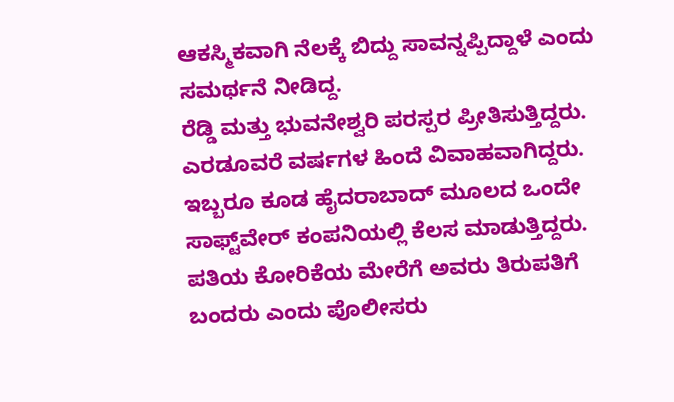ಆಕಸ್ಮಿಕವಾಗಿ ನೆಲಕ್ಕೆ ಬಿದ್ದು ಸಾವನ್ನಪ್ಪಿದ್ದಾಳೆ ಎಂದು ಸಮರ್ಥನೆ ನೀಡಿದ್ದ.
ರೆಡ್ಡಿ ಮತ್ತು ಭುವನೇಶ್ವರಿ ಪರಸ್ಪರ ಪ್ರೀತಿಸುತ್ತಿದ್ದರು. ಎರಡೂವರೆ ವರ್ಷಗಳ ಹಿಂದೆ ವಿವಾಹವಾಗಿದ್ದರು. ಇಬ್ಬರೂ ಕೂಡ ಹೈದರಾಬಾದ್ ಮೂಲದ ಒಂದೇ ಸಾಫ್ಟ್‌ವೇರ್ ಕಂಪನಿಯಲ್ಲಿ ಕೆಲಸ ಮಾಡುತ್ತಿದ್ದರು. ಪತಿಯ ಕೋರಿಕೆಯ ಮೇರೆಗೆ ಅವರು ತಿರುಪತಿಗೆ ಬಂದರು ಎಂದು ಪೊಲೀಸರು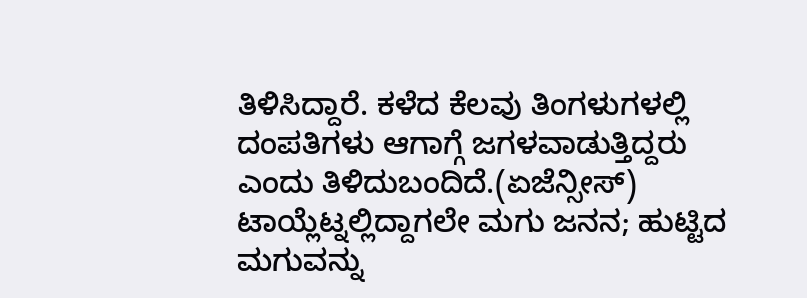ತಿಳಿಸಿದ್ದಾರೆ. ಕಳೆದ ಕೆಲವು ತಿಂಗಳುಗಳಲ್ಲಿ ದಂಪತಿಗಳು ಆಗಾಗ್ಗೆ ಜಗಳವಾಡುತ್ತಿದ್ದರು ಎಂದು ತಿಳಿದುಬಂದಿದೆ.(ಏಜೆನ್ಸೀಸ್)
ಟಾಯ್ಲೆಟ್ನಲ್ಲಿದ್ದಾಗಲೇ ಮಗು ಜನನ; ಹುಟ್ಟಿದ ಮಗುವನ್ನು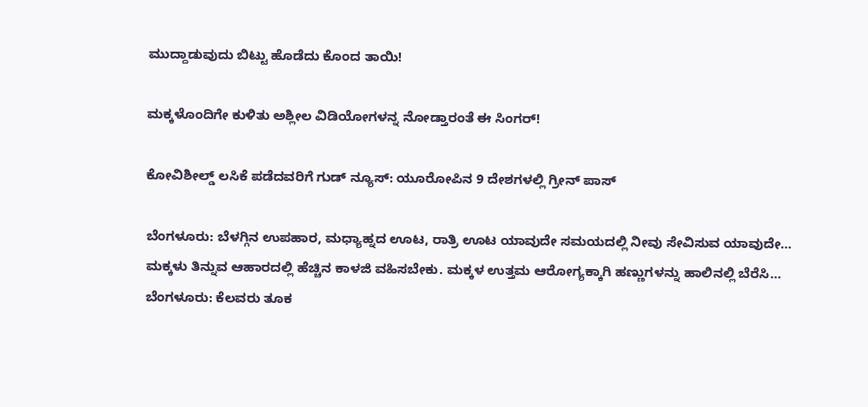ಮುದ್ದಾಡುವುದು ಬಿಟ್ಟು ಹೊಡೆದು ಕೊಂದ ತಾಯಿ!

ಮಕ್ಕಳೊಂದಿಗೇ ಕುಳಿತು ಅಶ್ಲೀಲ ವಿಡಿಯೋಗಳನ್ನ ನೋಡ್ತಾರಂತೆ ಈ ಸಿಂಗರ್!

ಕೋವಿಶೀಲ್ಡ್ ಲಸಿಕೆ ಪಡೆದವರಿಗೆ ಗುಡ್ ನ್ಯೂಸ್: ಯೂರೋಪಿನ 9 ದೇಶಗಳಲ್ಲಿ ಗ್ರೀನ್ ಪಾಸ್

ಬೆಂಗಳೂರು: ಬೆಳಗ್ಗಿನ ಉಪಹಾರ, ಮಧ್ಯಾಹ್ನದ ಊಟ, ರಾತ್ರಿ ಊಟ ಯಾವುದೇ ಸಮಯದಲ್ಲಿ ನೀವು ಸೇವಿಸುವ ಯಾವುದೇ…
ಮಕ್ಕಳು ತಿನ್ನುವ ಆಹಾರದಲ್ಲಿ ಹೆಚ್ಚಿನ ಕಾಳಜಿ ವಹಿಸಬೇಕು. ಮಕ್ಕಳ ಉತ್ತಮ ಆರೋಗ್ಯಕ್ಕಾಗಿ ಹಣ್ಣುಗಳನ್ನು ಹಾಲಿನಲ್ಲಿ ಬೆರೆಸಿ…
ಬೆಂಗಳೂರು: ಕೆಲವರು ತೂಕ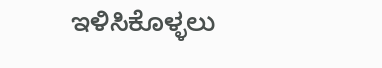ಇಳಿಸಿಕೊಳ್ಳಲು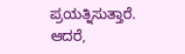ಪ್ರಯತ್ನಿಸುತ್ತಾರೆ. ಆದರೆ,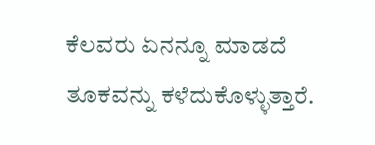ಕೆಲವರು ಏನನ್ನೂ ಮಾಡದೆ ತೂಕವನ್ನು ಕಳೆದುಕೊಳ್ಳುತ್ತಾರೆ.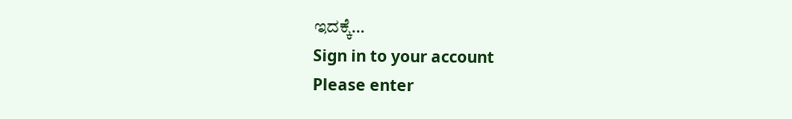ಇದಕ್ಕೆ…
Sign in to your account
Please enter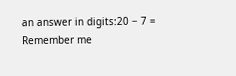an answer in digits:20 − 7 =
Remember me